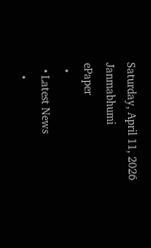Saturday, April 11, 2026
Janmabhumi
ePaper
  •
  • Latest News
    •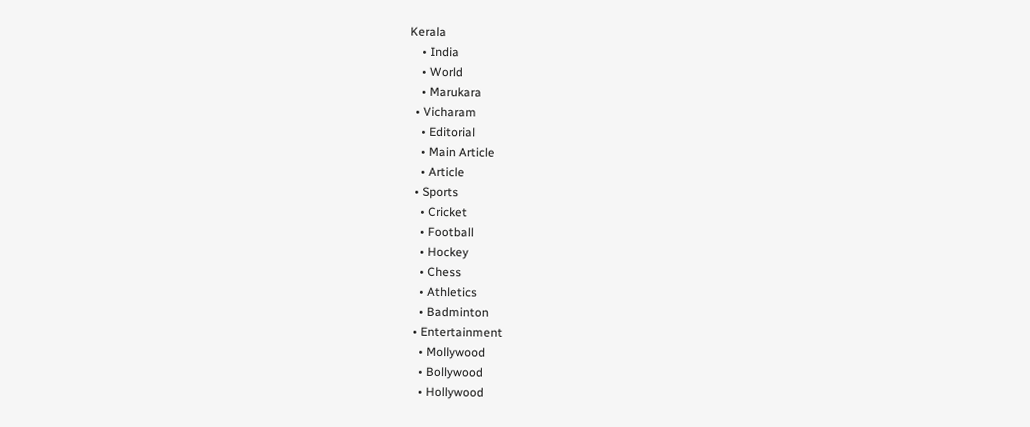Kerala
    • India
    • World
    • Marukara
  • Vicharam
    • Editorial
    • Main Article
    • Article
  • Sports
    • Cricket
    • Football
    • Hockey
    • Chess
    • Athletics
    • Badminton
  • Entertainment
    • Mollywood
    • Bollywood
    • Hollywood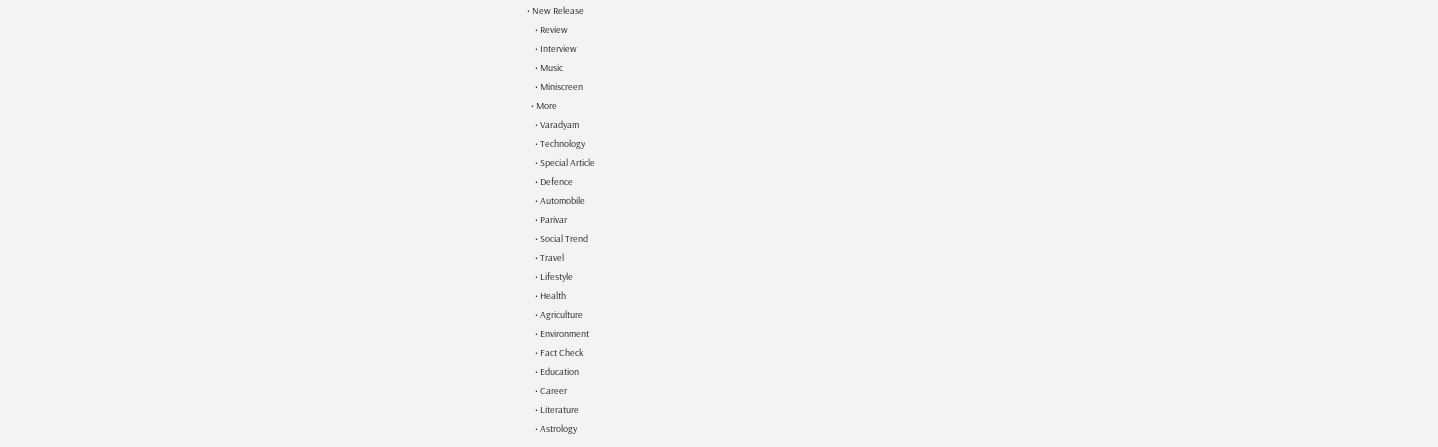• New Release
    • Review
    • Interview
    • Music
    • Miniscreen
  • More
    • Varadyam
    • Technology
    • Special Article
    • Defence
    • Automobile
    • Parivar
    • Social Trend
    • Travel
    • Lifestyle
    • Health
    • Agriculture
    • Environment
    • Fact Check
    • Education
    • Career
    • Literature
    • Astrology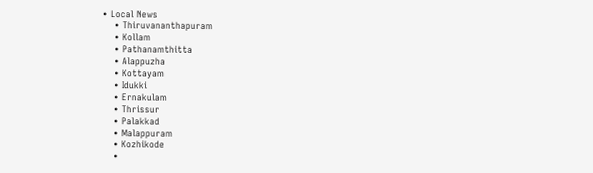• Local News
    • Thiruvananthapuram
    • Kollam
    • Pathanamthitta
    • Alappuzha
    • Kottayam
    • Idukki
    • Ernakulam
    • Thrissur
    • Palakkad
    • Malappuram
    • Kozhikode
    •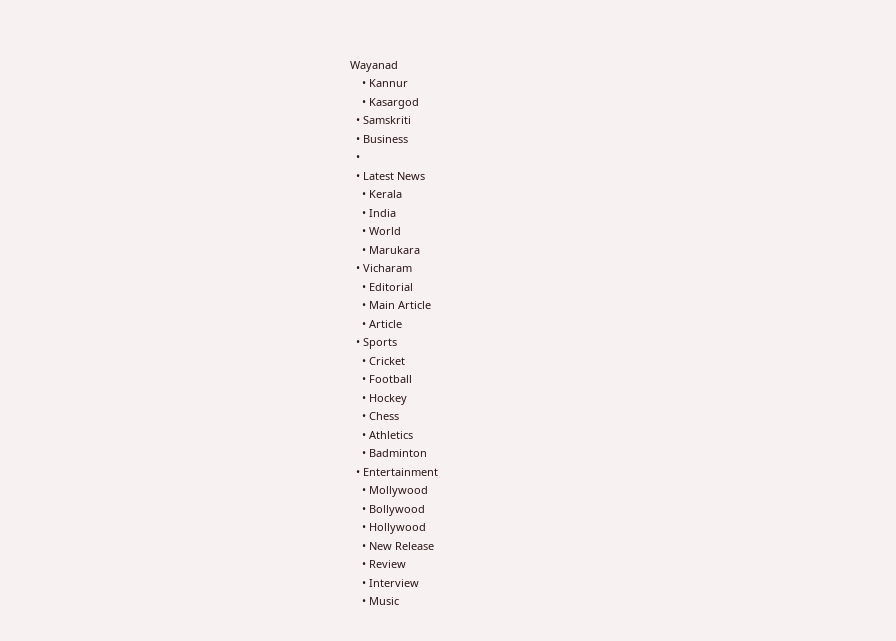Wayanad
    • Kannur
    • Kasargod
  • Samskriti
  • Business
  •
  • Latest News
    • Kerala
    • India
    • World
    • Marukara
  • Vicharam
    • Editorial
    • Main Article
    • Article
  • Sports
    • Cricket
    • Football
    • Hockey
    • Chess
    • Athletics
    • Badminton
  • Entertainment
    • Mollywood
    • Bollywood
    • Hollywood
    • New Release
    • Review
    • Interview
    • Music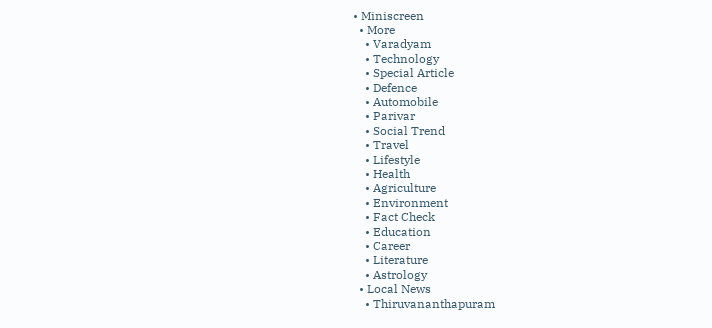• Miniscreen
  • More
    • Varadyam
    • Technology
    • Special Article
    • Defence
    • Automobile
    • Parivar
    • Social Trend
    • Travel
    • Lifestyle
    • Health
    • Agriculture
    • Environment
    • Fact Check
    • Education
    • Career
    • Literature
    • Astrology
  • Local News
    • Thiruvananthapuram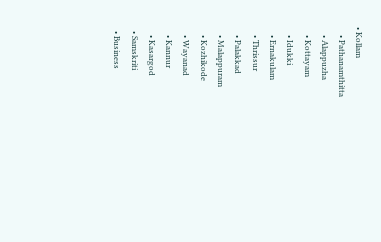• Kollam
    • Pathanamthitta
    • Alappuzha
    • Kottayam
    • Idukki
    • Ernakulam
    • Thrissur
    • Palakkad
    • Malappuram
    • Kozhikode
    • Wayanad
    • Kannur
    • Kasargod
  • Samskriti
  • Business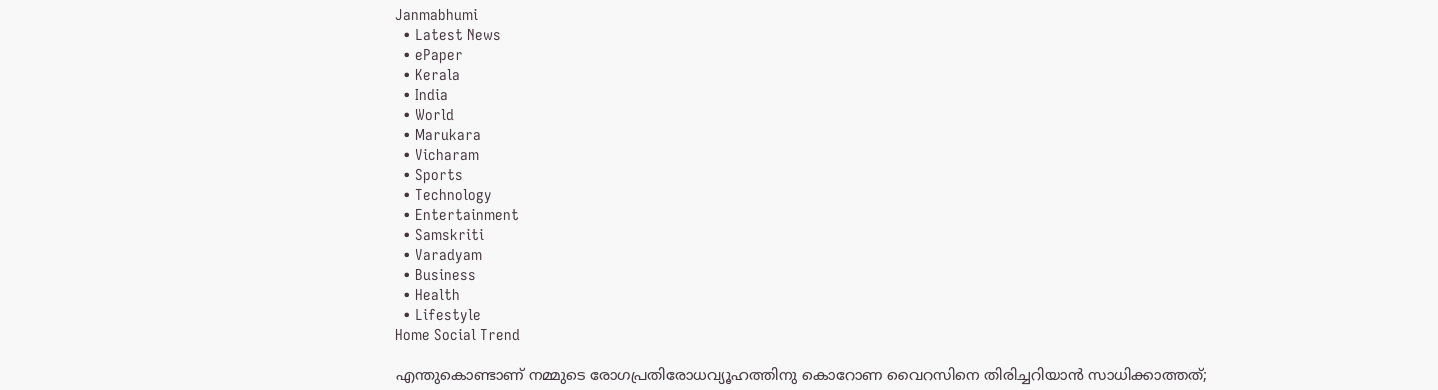Janmabhumi
  • Latest News
  • ePaper
  • Kerala
  • India
  • World
  • Marukara
  • Vicharam
  • Sports
  • Technology
  • Entertainment
  • Samskriti
  • Varadyam
  • Business
  • Health
  • Lifestyle
Home Social Trend

എന്തുകൊണ്ടാണ് നമ്മുടെ രോഗപ്രതിരോധവ്യൂഹത്തിനു കൊറോണ വൈറസിനെ തിരിച്ചറിയാന്‍ സാധിക്കാത്തത്;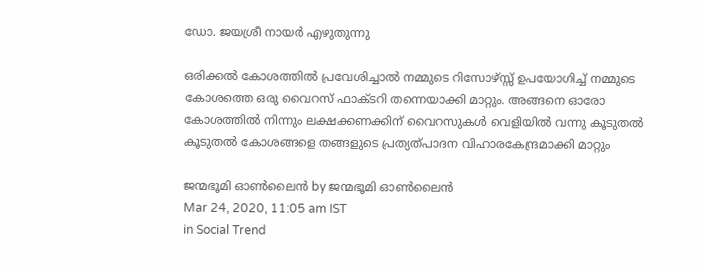ഡോ. ജയശ്രീ നായര്‍ എഴുതുന്നു

ഒരിക്കല്‍ കോശത്തില്‍ പ്രവേശിച്ചാല്‍ നമ്മുടെ റിസോഴ്സ്സ് ഉപയോഗിച്ച് നമ്മുടെ കോശത്തെ ഒരു വൈറസ് ഫാക്ടറി തന്നെയാക്കി മാറ്റും. അങ്ങനെ ഓരോ കോശത്തില്‍ നിന്നും ലക്ഷക്കണക്കിന് വൈറസുകള്‍ വെളിയില്‍ വന്നു കൂടുതല്‍ കൂടുതല്‍ കോശങ്ങളെ തങ്ങളുടെ പ്രത്യത്പാദന വിഹാരകേന്ദ്രമാക്കി മാറ്റും

ജന്മഭൂമി ഓണ്‍ലൈന്‍ by ജന്മഭൂമി ഓണ്‍ലൈന്‍
Mar 24, 2020, 11:05 am IST
in Social Trend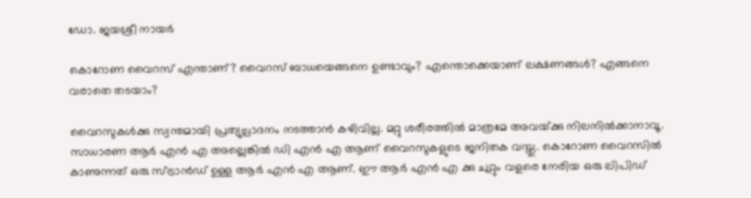ഡോ. ജയശ്രീ നായര്‍

കൊറോണ വൈറസ് എന്താണ്? വൈറസ് ബാധയെങ്ങനെ ഉണ്ടാവും? എന്തൊക്കെയാണ് ലക്ഷണങ്ങള്‍? എങ്ങനെ വരാതെ തടയാം?

വൈറസുകള്‍ക്കു സ്വന്തമായി പ്രത്യുല്പാദനം നടത്താന്‍ കഴിവില്ല. മറ്റു ശരീരത്തില്‍ മാത്രമേ അവയ്‌ക്കു നിലനില്‍ക്കാനാവൂ. സാധാരണ ആര്‍ എന്‍ എ അല്ലെങ്കില്‍ ഡി എന്‍ എ ആണ് വൈറസുകളുടെ ജനിതക വസ്തു. കൊറോണ വൈറസില്‍ കാണുന്നത് ഒരു സ്ട്രാന്‍ഡ് ഉള്ള ആര്‍ എന്‍ എ ആണ്. ഈ ആര്‍ എന്‍ എ ക്കു ചുറ്റും വളരെ നേരിയ ഒരു ലിപിഡ്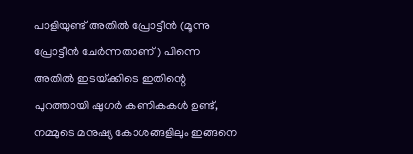പാളിയുണ്ട് അതില്‍ പ്രോട്ടീന്‍ (മൂന്നു പ്രോട്ടീന്‍ ചേര്‍ന്നതാണ്) പിന്നെ അതില്‍ ഇടയ്‌ക്കിടെ ഇതിന്റെ പുറത്തായി ഷുഗര്‍ കണികകള്‍ ഉണ്ട്, നമ്മുടെ മനുഷ്യ കോശങ്ങളിലും ഇങ്ങനെ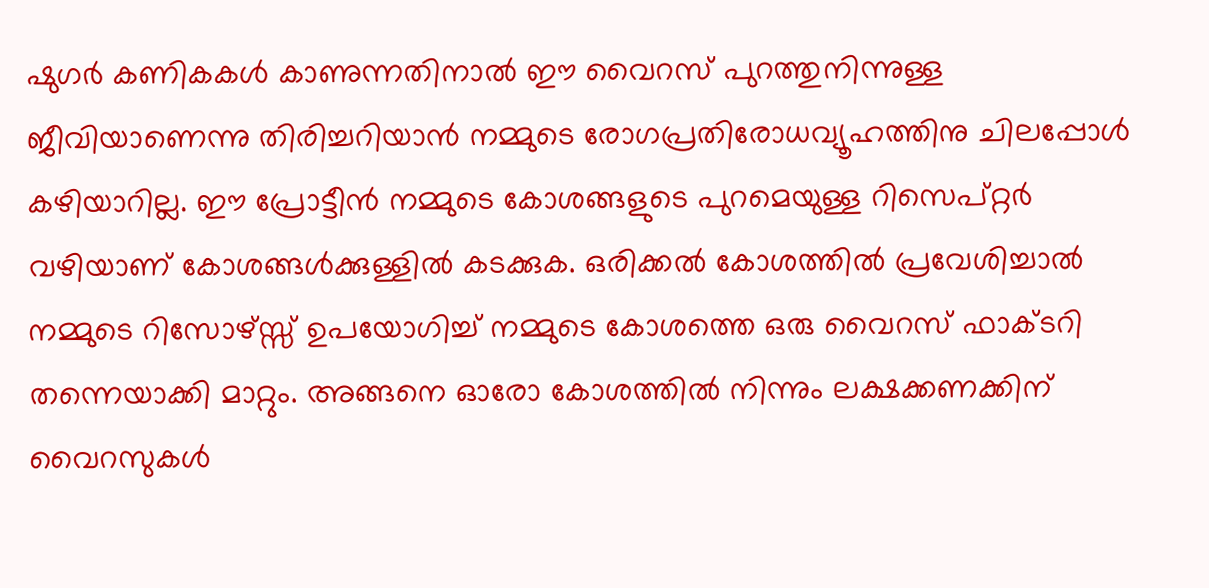ഷുഗര്‍ കണികകള്‍ കാണുന്നതിനാല്‍ ഈ വൈറസ് പുറത്തുനിന്നുള്ള ജീവിയാണെന്നു തിരിച്ചറിയാന്‍ നമ്മുടെ രോഗപ്രതിരോധവ്യൂഹത്തിനു ചിലപ്പോള്‍ കഴിയാറില്ല. ഈ പ്രോട്ടീന്‍ നമ്മുടെ കോശങ്ങളുടെ പുറമെയുള്ള റിസെപ്റ്റര്‍ വഴിയാണ് കോശങ്ങള്‍ക്കുള്ളില്‍ കടക്കുക. ഒരിക്കല്‍ കോശത്തില്‍ പ്രവേശിച്ചാല്‍ നമ്മുടെ റിസോഴ്സ്സ് ഉപയോഗിച്ച് നമ്മുടെ കോശത്തെ ഒരു വൈറസ് ഫാക്ടറി തന്നെയാക്കി മാറ്റും. അങ്ങനെ ഓരോ കോശത്തില്‍ നിന്നും ലക്ഷക്കണക്കിന് വൈറസുകള്‍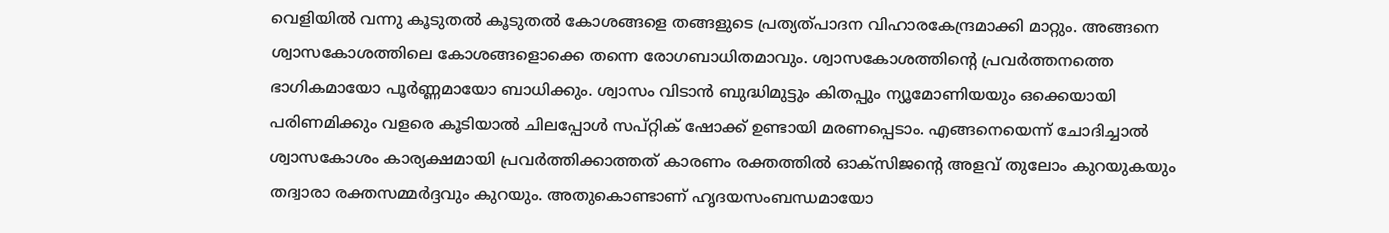വെളിയില്‍ വന്നു കൂടുതല്‍ കൂടുതല്‍ കോശങ്ങളെ തങ്ങളുടെ പ്രത്യത്പാദന വിഹാരകേന്ദ്രമാക്കി മാറ്റും. അങ്ങനെ ശ്വാസകോശത്തിലെ കോശങ്ങളൊക്കെ തന്നെ രോഗബാധിതമാവും. ശ്വാസകോശത്തിന്റെ പ്രവര്‍ത്തനത്തെ ഭാഗികമായോ പൂര്‍ണ്ണമായോ ബാധിക്കും. ശ്വാസം വിടാന്‍ ബുദ്ധിമുട്ടും കിതപ്പും ന്യൂമോണിയയും ഒക്കെയായി പരിണമിക്കും വളരെ കൂടിയാല്‍ ചിലപ്പോള്‍ സപ്റ്റിക് ഷോക്ക് ഉണ്ടായി മരണപ്പെടാം. എങ്ങനെയെന്ന് ചോദിച്ചാല്‍ ശ്വാസകോശം കാര്യക്ഷമായി പ്രവര്‍ത്തിക്കാത്തത് കാരണം രക്തത്തില്‍ ഓക്‌സിജന്റെ അളവ് തുലോം കുറയുകയും തദ്വാരാ രക്തസമ്മര്‍ദ്ദവും കുറയും. അതുകൊണ്ടാണ് ഹൃദയസംബന്ധമായോ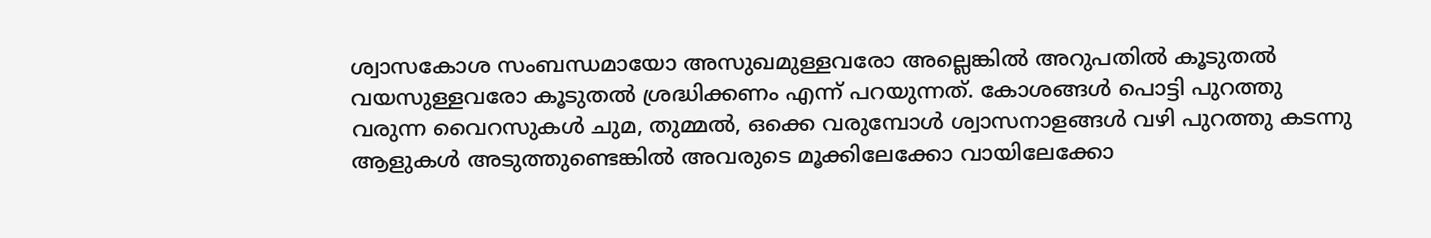ശ്വാസകോശ സംബന്ധമായോ അസുഖമുള്ളവരോ അല്ലെങ്കില്‍ അറുപതില്‍ കൂടുതല്‍ വയസുള്ളവരോ കൂടുതല്‍ ശ്രദ്ധിക്കണം എന്ന് പറയുന്നത്. കോശങ്ങള്‍ പൊട്ടി പുറത്തു വരുന്ന വൈറസുകള്‍ ചുമ, തുമ്മല്‍, ഒക്കെ വരുമ്പോള്‍ ശ്വാസനാളങ്ങള്‍ വഴി പുറത്തു കടന്നു ആളുകള്‍ അടുത്തുണ്ടെങ്കില്‍ അവരുടെ മൂക്കിലേക്കോ വായിലേക്കോ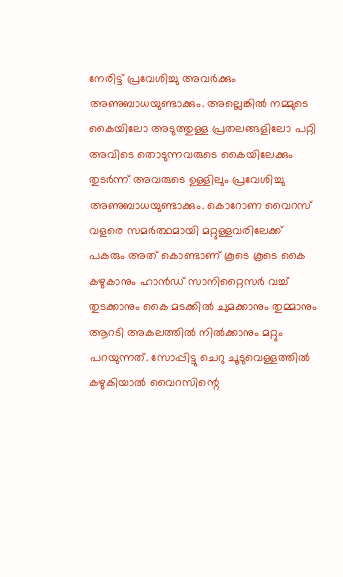നേരിട്ട് പ്രവേശിച്ചു അവര്‍ക്കും അണുബാധയുണ്ടാക്കും. അല്ലെങ്കില്‍ നമ്മുടെ കൈയിലോ അടുത്തുള്ള പ്രതലങ്ങളിലോ പറ്റി അവിടെ തൊടുന്നവരുടെ കൈയിലേക്കും തുടര്‍ന്ന് അവരുടെ ഉള്ളിലും പ്രവേശിച്ചു അണുബാധയുണ്ടാക്കും. കൊറോണ വൈറസ് വളരെ സമര്‍ത്ഥമായി മറ്റുള്ളവരിലേക്ക് പകരും അത് കൊണ്ടാണ് കൂടെ കൂടെ കൈ കഴുകാനും ഹാന്‍ഡ് സാനിറ്റൈസര്‍ വച്ച് തുടക്കാനും കൈ മടക്കില്‍ ചുമക്കാനും തുമ്മാനും ആറടി അകലത്തില്‍ നില്‍ക്കാനും മറ്റും പറയുന്നത്. സോപ്പിട്ടു ചെറു ചൂടുവെള്ളത്തില്‍ കഴുകിയാല്‍ വൈറസിന്റെ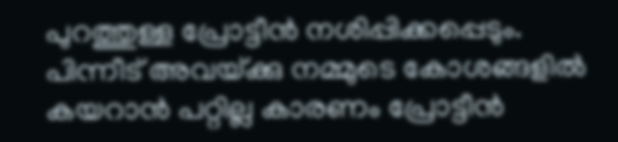പുറത്തുള്ള പ്രോട്ടീന്‍ നശിപ്പിക്കപ്പെടും. പിന്നീട് അവയ്‌ക്കു നമ്മുടെ കോശങ്ങളില്‍ കയറാന്‍ പറ്റില്ല കാരണം പ്രോട്ടീന്‍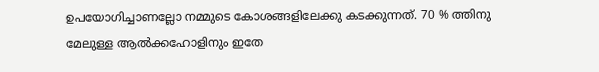ഉപയോഗിച്ചാണല്ലോ നമ്മുടെ കോശങ്ങളിലേക്കു കടക്കുന്നത്. 70 % ത്തിനു മേലുള്ള ആല്‍ക്കഹോളിനും ഇതേ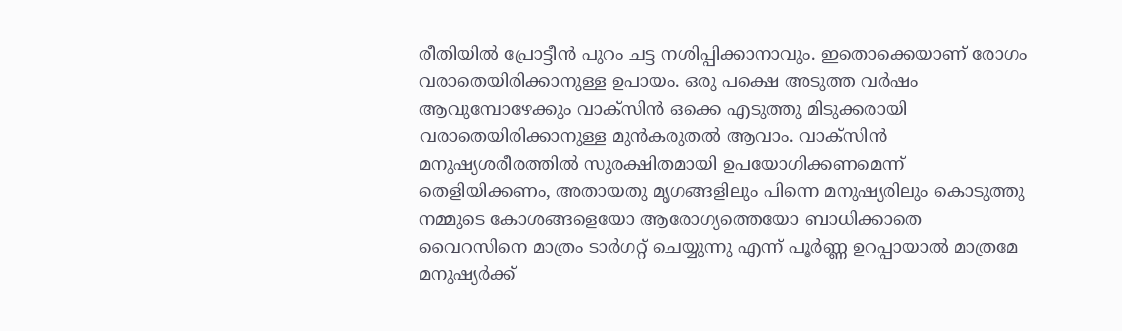രീതിയില്‍ പ്രോട്ടീന്‍ പുറം ചട്ട നശിപ്പിക്കാനാവും. ഇതൊക്കെയാണ് രോഗം വരാതെയിരിക്കാനുള്ള ഉപായം. ഒരു പക്ഷെ അടുത്ത വര്‍ഷം ആവുമ്പോഴേക്കും വാക്‌സിന്‍ ഒക്കെ എടുത്തു മിടുക്കരായി വരാതെയിരിക്കാനുള്ള മുന്‍കരുതല്‍ ആവാം. വാക്‌സിന്‍ മനുഷ്യശരീരത്തില്‍ സുരക്ഷിതമായി ഉപയോഗിക്കണമെന്ന് തെളിയിക്കണം, അതായതു മൃഗങ്ങളിലും പിന്നെ മനുഷ്യരിലും കൊടുത്തു നമ്മുടെ കോശങ്ങളെയോ ആരോഗ്യത്തെയോ ബാധിക്കാതെ വൈറസിനെ മാത്രം ടാര്‍ഗറ്റ് ചെയ്യുന്നു എന്ന് പൂര്‍ണ്ണ ഉറപ്പായാല്‍ മാത്രമേ മനുഷ്യര്‍ക്ക്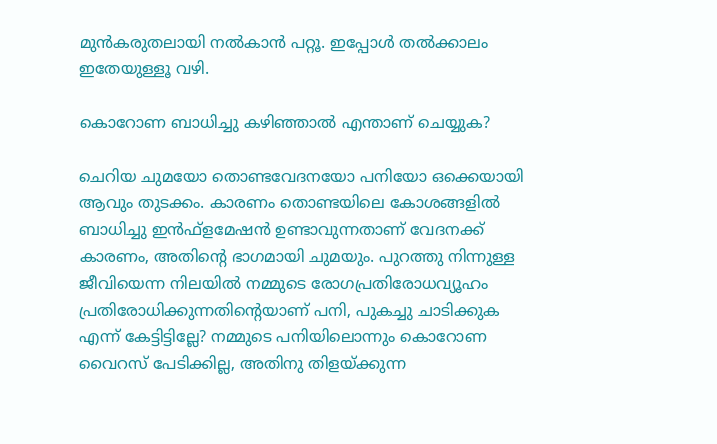മുന്‍കരുതലായി നല്‍കാന്‍ പറ്റൂ. ഇപ്പോള്‍ തല്‍ക്കാലം ഇതേയുള്ളൂ വഴി.

കൊറോണ ബാധിച്ചു കഴിഞ്ഞാല്‍ എന്താണ് ചെയ്യുക?

ചെറിയ ചുമയോ തൊണ്ടവേദനയോ പനിയോ ഒക്കെയായി ആവും തുടക്കം. കാരണം തൊണ്ടയിലെ കോശങ്ങളില്‍ ബാധിച്ചു ഇന്‍ഫ്‌ളമേഷന്‍ ഉണ്ടാവുന്നതാണ് വേദനക്ക് കാരണം, അതിന്റെ ഭാഗമായി ചുമയും. പുറത്തു നിന്നുള്ള ജീവിയെന്ന നിലയില്‍ നമ്മുടെ രോഗപ്രതിരോധവ്യൂഹം പ്രതിരോധിക്കുന്നതിന്റെയാണ് പനി, പുകച്ചു ചാടിക്കുക എന്ന് കേട്ടിട്ടില്ലേ? നമ്മുടെ പനിയിലൊന്നും കൊറോണ വൈറസ് പേടിക്കില്ല, അതിനു തിളയ്‌ക്കുന്ന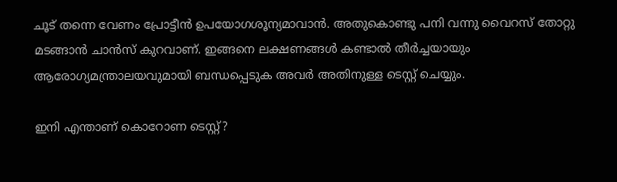ചൂട് തന്നെ വേണം പ്രോട്ടീന്‍ ഉപയോഗശൂന്യമാവാന്‍. അതുകൊണ്ടു പനി വന്നു വൈറസ് തോറ്റു മടങ്ങാന്‍ ചാന്‍സ് കുറവാണ്. ഇങ്ങനെ ലക്ഷണങ്ങള്‍ കണ്ടാല്‍ തീര്‍ച്ചയായും ആരോഗ്യമന്ത്രാലയവുമായി ബന്ധപ്പെടുക അവര്‍ അതിനുള്ള ടെസ്റ്റ് ചെയ്യും.

ഇനി എന്താണ് കൊറോണ ടെസ്റ്റ്?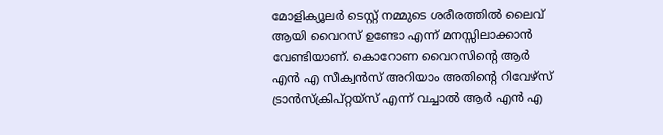മോളിക്യൂലര്‍ ടെസ്റ്റ് നമ്മുടെ ശരീരത്തില്‍ ലൈവ് ആയി വൈറസ് ഉണ്ടോ എന്ന് മനസ്സിലാക്കാന്‍ വേണ്ടിയാണ്. കൊറോണ വൈറസിന്റെ ആര്‍ എന്‍ എ സീക്വന്‍സ് അറിയാം അതിന്റെ റിവേഴ്‌സ് ട്രാന്‍സ്‌ക്രിപ്റ്റയ്‌സ് എന്ന് വച്ചാല്‍ ആര്‍ എന്‍ എ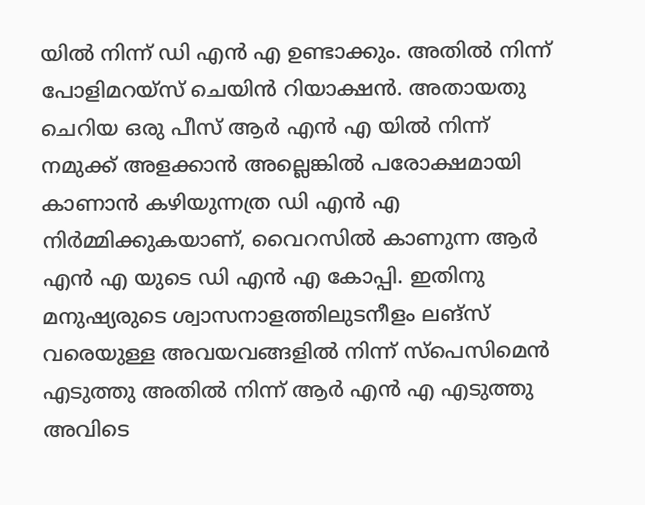യില്‍ നിന്ന് ഡി എന്‍ എ ഉണ്ടാക്കും. അതില്‍ നിന്ന് പോളിമറയ്‌സ് ചെയിന്‍ റിയാക്ഷന്‍. അതായതു ചെറിയ ഒരു പീസ് ആര്‍ എന്‍ എ യില്‍ നിന്ന് നമുക്ക് അളക്കാന്‍ അല്ലെങ്കില്‍ പരോക്ഷമായി കാണാന്‍ കഴിയുന്നത്ര ഡി എന്‍ എ നിര്‍മ്മിക്കുകയാണ്, വൈറസില്‍ കാണുന്ന ആര്‍ എന്‍ എ യുടെ ഡി എന്‍ എ കോപ്പി. ഇതിനു മനുഷ്യരുടെ ശ്വാസനാളത്തിലുടനീളം ലങ്‌സ് വരെയുള്ള അവയവങ്ങളില്‍ നിന്ന് സ്‌പെസിമെന്‍ എടുത്തു അതില്‍ നിന്ന് ആര്‍ എന്‍ എ എടുത്തു അവിടെ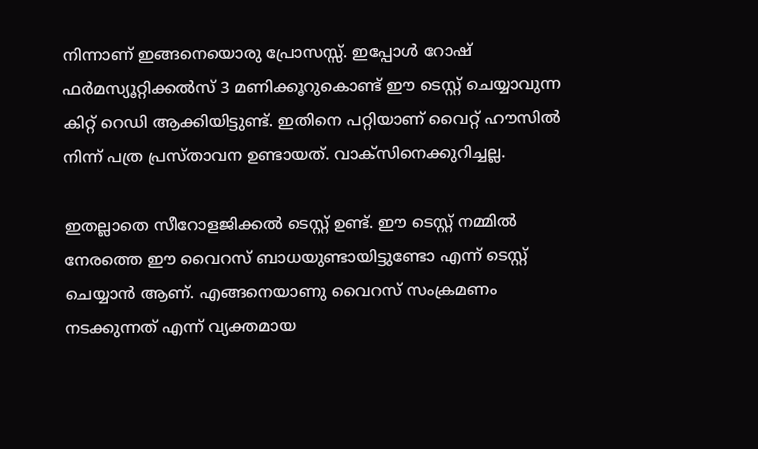നിന്നാണ് ഇങ്ങനെയൊരു പ്രോസസ്സ്. ഇപ്പോള്‍ റോഷ് ഫര്‍മസ്യൂറ്റിക്കല്‍സ് 3 മണിക്കൂറുകൊണ്ട് ഈ ടെസ്റ്റ് ചെയ്യാവുന്ന കിറ്റ് റെഡി ആക്കിയിട്ടുണ്ട്. ഇതിനെ പറ്റിയാണ് വൈറ്റ് ഹൗസില്‍ നിന്ന് പത്ര പ്രസ്താവന ഉണ്ടായത്. വാക്‌സിനെക്കുറിച്ചല്ല.

ഇതല്ലാതെ സീറോളജിക്കല്‍ ടെസ്റ്റ് ഉണ്ട്. ഈ ടെസ്റ്റ് നമ്മില്‍ നേരത്തെ ഈ വൈറസ് ബാധയുണ്ടായിട്ടുണ്ടോ എന്ന് ടെസ്റ്റ് ചെയ്യാന്‍ ആണ്. എങ്ങനെയാണു വൈറസ് സംക്രമണം നടക്കുന്നത് എന്ന് വ്യക്തമായ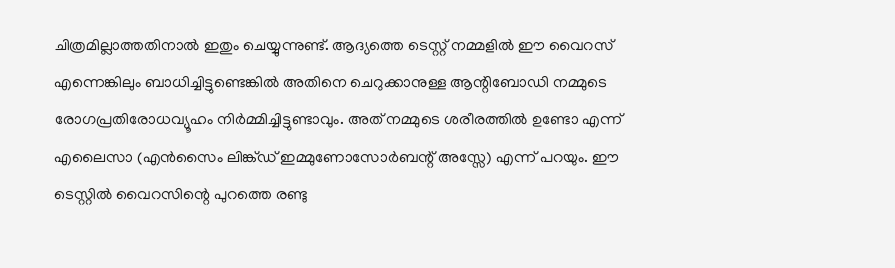ചിത്രമില്ലാത്തതിനാല്‍ ഇതും ചെയ്യുന്നുണ്ട്. ആദ്യത്തെ ടെസ്റ്റ് നമ്മളില്‍ ഈ വൈറസ് എന്നെങ്കിലും ബാധിച്ചിട്ടുണ്ടെങ്കില്‍ അതിനെ ചെറുക്കാനുള്ള ആന്റിബോഡി നമ്മുടെ രോഗപ്രതിരോധവ്യൂഹം നിര്‍മ്മിച്ചിട്ടുണ്ടാവും. അത് നമ്മുടെ ശരീരത്തില്‍ ഉണ്ടോ എന്ന് എലൈസാ (എന്‍സൈം ലിങ്ക്ഡ് ഇമ്മുണോസോര്‍ബന്റ് അസ്സേ) എന്ന് പറയും. ഈ ടെസ്റ്റില്‍ വൈറസിന്റെ പുറത്തെ രണ്ടു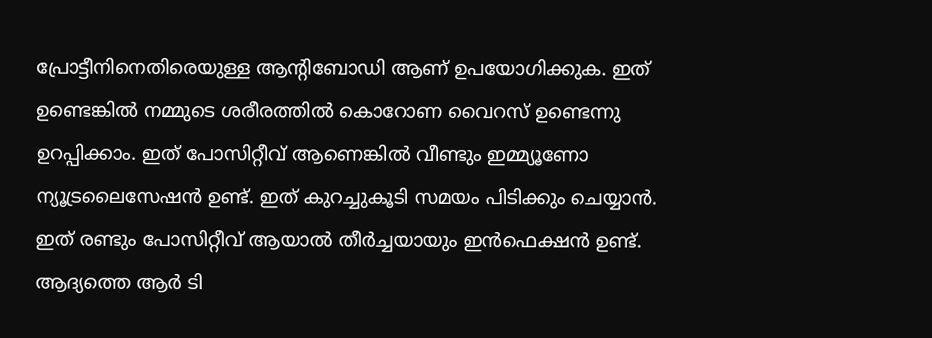പ്രോട്ടീനിനെതിരെയുള്ള ആന്റിബോഡി ആണ് ഉപയോഗിക്കുക. ഇത് ഉണ്ടെങ്കില്‍ നമ്മുടെ ശരീരത്തില്‍ കൊറോണ വൈറസ് ഉണ്ടെന്നു ഉറപ്പിക്കാം. ഇത് പോസിറ്റീവ് ആണെങ്കില്‍ വീണ്ടും ഇമ്മ്യൂണോ ന്യൂട്രലൈസേഷന്‍ ഉണ്ട്. ഇത് കുറച്ചുകൂടി സമയം പിടിക്കും ചെയ്യാന്‍. ഇത് രണ്ടും പോസിറ്റീവ് ആയാല്‍ തീര്‍ച്ചയായും ഇന്‍ഫെക്ഷന്‍ ഉണ്ട്. ആദ്യത്തെ ആര്‍ ടി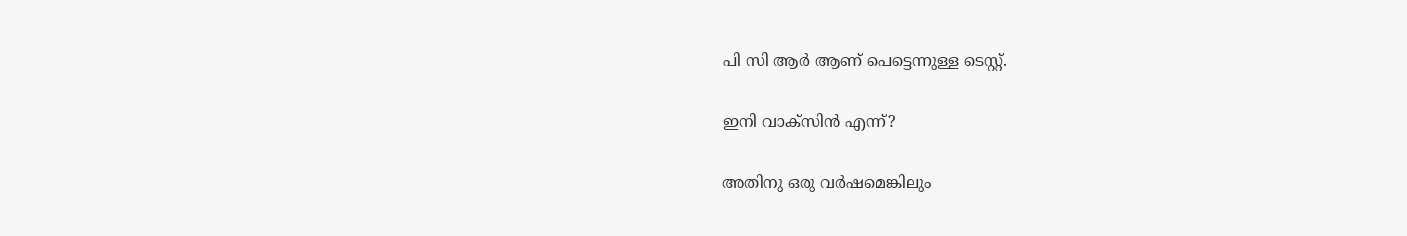പി സി ആര്‍ ആണ് പെട്ടെന്നുള്ള ടെസ്റ്റ്.

ഇനി വാക്‌സിന്‍ എന്ന്?

അതിനു ഒരു വര്‍ഷമെങ്കിലും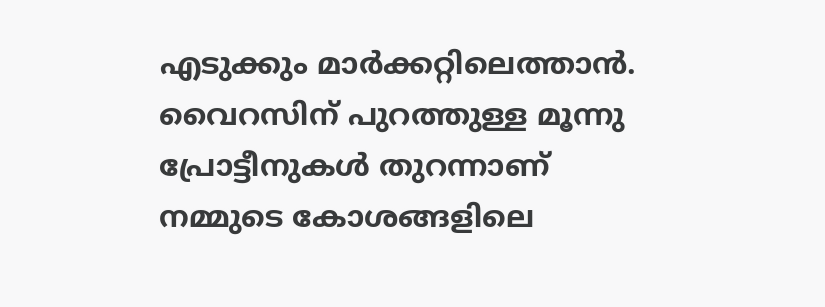എടുക്കും മാര്‍ക്കറ്റിലെത്താന്‍. വൈറസിന് പുറത്തുള്ള മൂന്നു പ്രോട്ടീനുകള്‍ തുറന്നാണ് നമ്മുടെ കോശങ്ങളിലെ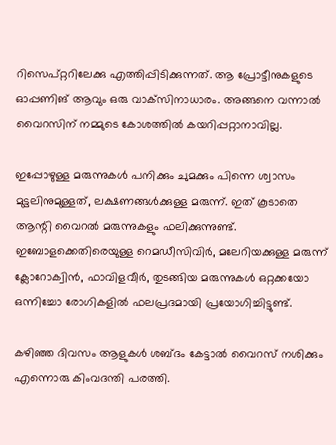റിസെപ്റ്ററിലേക്കു എത്തിപ്പിടിക്കുന്നത്. ആ പ്രോട്ടീനുകളുടെ ഓപ്പണിങ് ആവും ഒരു വാക്‌സിനാധാരം. അങ്ങനെ വന്നാല്‍ വൈറസിന് നമ്മുടെ കോശത്തില്‍ കയറിപ്പറ്റാനാവില്ല.

ഇപ്പോഴുള്ള മരുന്നുകള്‍ പനിക്കും ചുമക്കും പിന്നെ ശ്വാസം മുട്ടലിനുമുള്ളത്, ലക്ഷണങ്ങള്‍ക്കുള്ള മരുന്ന്. ഇത് കൂടാതെ ആന്റി വൈറല്‍ മരുന്നുകളും ഫലിക്കുന്നുണ്ട്. ഇബോളക്കെതിരെയുള്ള റെമഡീസിവിര്‍, മലേറിയക്കുള്ള മരുന്ന് ക്ലോറോക്വിന്‍, ഫാവിളവീര്‍, തുടങ്ങിയ മരുന്നുകള്‍ ഒറ്റക്കയോ ഒന്നിച്ചോ രോഗികളില്‍ ഫലപ്രദമായി പ്രയോഗിച്ചിട്ടുണ്ട്.

കഴിഞ്ഞ ദിവസം ആളുകള്‍ ശബ്ദം കേട്ടാല്‍ വൈറസ് നശിക്കും എന്നൊരു കിംവദന്തി പരത്തി.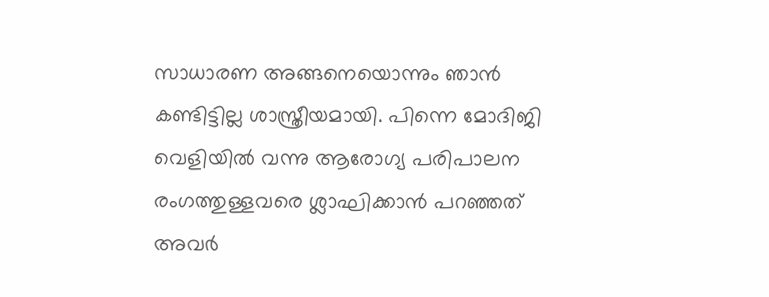സാധാരണ അങ്ങനെയൊന്നും ഞാന്‍ കണ്ടിട്ടില്ല ശാസ്ത്രീയമായി. പിന്നെ മോദിജി വെളിയില്‍ വന്നു ആരോഗ്യ പരിപാലന രംഗത്തുള്ളവരെ ശ്ലാഘിക്കാന്‍ പറഞ്ഞത് അവര്‍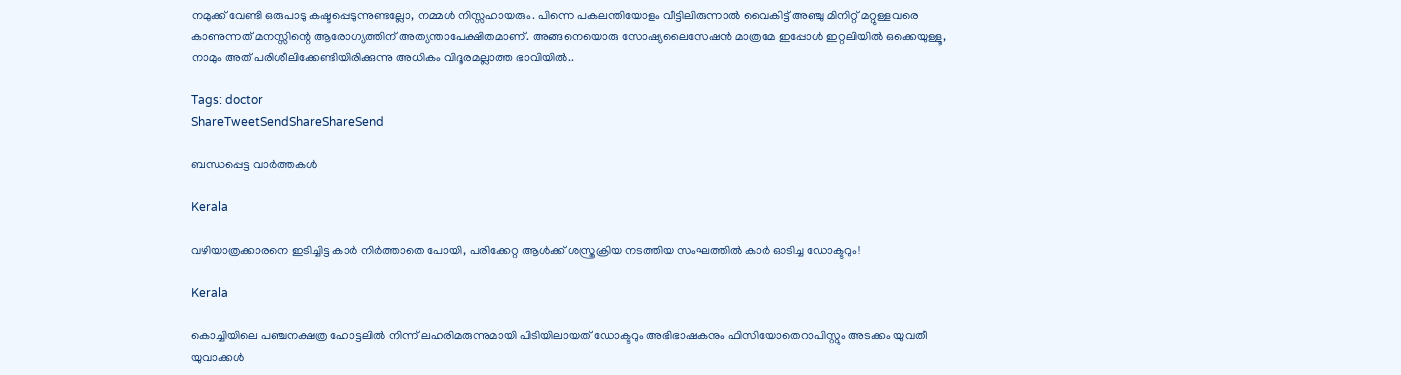നമുക്ക് വേണ്ടി ഒരുപാടു കഷ്ടപ്പെടുന്നുണ്ടല്ലോ, നമ്മള്‍ നിസ്സഹായരും. പിന്നെ പകലന്തിയോളം വീട്ടിലിരുന്നാല്‍ വൈകിട്ട് അഞ്ചു മിനിറ്റ് മറ്റുള്ളവരെ കാണുന്നത് മനസ്സിന്റെ ആരോഗ്യത്തിന് അത്യന്താപേക്ഷിതമാണ്. അങ്ങനെയൊരു സോഷ്യലൈസേഷന്‍ മാത്രമേ ഇപ്പോള്‍ ഇറ്റലിയില്‍ ഒക്കെയുള്ളൂ, നാമും അത് പരിശീലിക്കേണ്ടിയിരിക്കുന്നു അധികം വിദൂരമല്ലാത്ത ഭാവിയില്‍..

Tags: doctor
ShareTweetSendShareShareSend

ബന്ധപ്പെട്ട വാര്‍ത്തകള്‍

Kerala

വഴിയാത്രക്കാരനെ ഇടിച്ചിട്ട കാര്‍ നിര്‍ത്താതെ പോയി, പരിക്കേറ്റ ആള്‍ക്ക് ശസ്ത്രക്രിയ നടത്തിയ സംഘത്തില്‍ കാര്‍ ഓടിച്ച ഡോക്ടറും!

Kerala

കൊച്ചിയിലെ പഞ്ചനക്ഷത്ര ഹോട്ടലില്‍ നിന്ന് ലഹരിമരുന്നുമായി പിടിയിലായത് ഡോക്ടറും അഭിഭാഷകനും ഫിസിയോതെറാപിസ്റ്റും അടക്കം യുവതീ യുവാക്കള്‍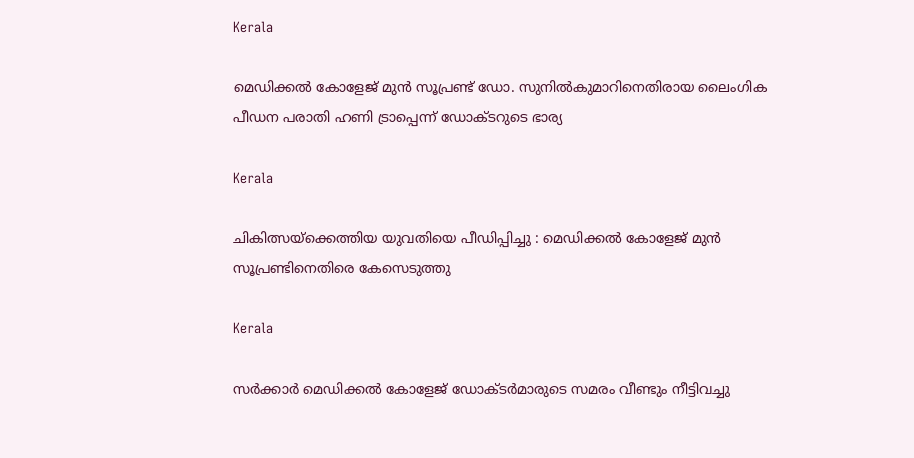Kerala

മെഡിക്കല്‍ കോളേജ് മുന്‍ സൂപ്രണ്ട് ഡോ. സുനില്‍കുമാറിനെതിരായ ലൈംഗിക പീഡന പരാതി ഹണി ട്രാപ്പെന്ന് ഡോക്ടറുടെ ഭാര്യ

Kerala

ചികിത്സയ്‌ക്കെത്തിയ യുവതിയെ പീഡിപ്പിച്ചു : മെഡിക്കല്‍ കോളേജ് മുന്‍ സൂപ്രണ്ടിനെതിരെ കേസെടുത്തു

Kerala

സര്‍ക്കാര്‍ മെഡിക്കല്‍ കോളേജ് ഡോക്ടര്‍മാരുടെ സമരം വീണ്ടും നീട്ടിവച്ചു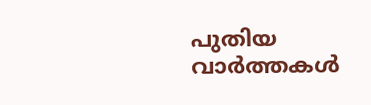പുതിയ വാര്‍ത്തകള്‍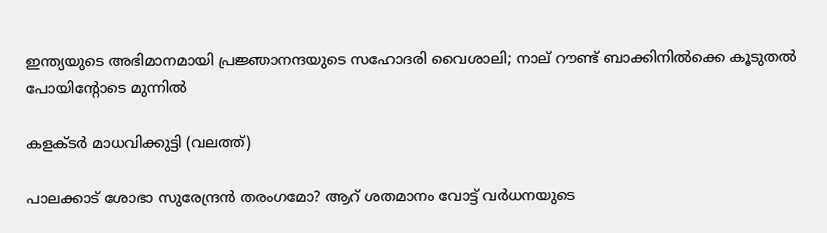ഇന്ത്യയുടെ അഭിമാനമായി പ്രജ്ഞാനന്ദയുടെ സഹോദരി വൈശാലി; നാല് റൗണ്ട് ബാക്കിനില്‍ക്കെ കൂടുതല്‍ പോയിന്‍റോടെ മുന്നില്‍

കളക്ടര്‍ മാധവിക്കുട്ടി (വലത്ത്)

പാലക്കാട് ശോഭാ സുരേന്ദ്രന്‍ തരംഗമോ? ആറ് ശതമാനം വോട്ട് വര്‍ധനയുടെ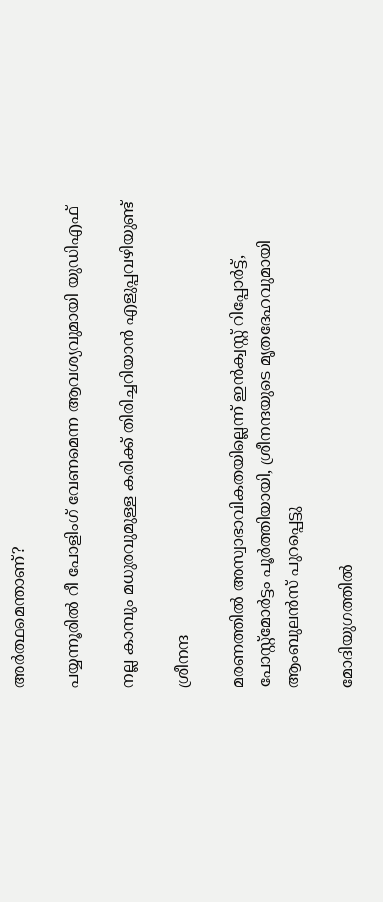അര്‍ത്ഥമെന്താണ്?

പയ്യന്നൂരില്‍ റീ പോളിംഗ് വേണമെന്ന ആവശ്യവുമായി യുഡിഎഫ്

നല്ല കാമ്പും മധുരവുമുള്ള കരിക്ക് തിരിച്ചറിയാൻ എളുപ്പവഴിയുണ്ട്

ശ്രീനന്ദ

മരണത്തില്‍ അസ്വാഭാവികതയില്ലെന്ന് ഇന്‍ക്വസ്റ്റ് റിപ്പോര്‍ട്ട്, പോസ്റ്റ്‌മോര്‍ട്ടം പൂര്‍ത്തിയായി, ശ്രീനന്ദയുടെ മൃതദേഹവുമായി ആംബുലന്‍സ് പുറപ്പെട്ടു

മോദിയുഗത്തിൽ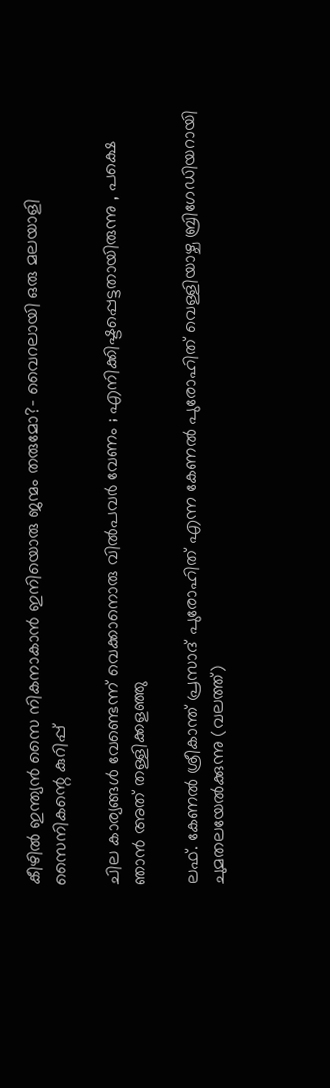കീഴിൽ ഇന്ത്യൻ സൈ നികനാകാൻ ഇനിയൊരു ജന്മം തരുമോ?- വൈറലായി ഒരു മലയാളി സൈനികന്റെ കുറിപ്പ്

ചില കാര്യങ്ങള്‍ വേണ്ടെന്ന് വെക്കാനൊരു വില്‍പവര്‍ വേണം ; എനിക്കിഷ്ടപ്പെട്ടതായിരുന്നു , പക്ഷെ ഞാൻ അത് തള്ളിക്കളഞ്ഞു

ലഫ്. കേണല്‍ ശ്രീകാന്ത് പ്രസാദ് പുരോഹിത് എന്ന കേണല്‍ പുരോഹിത് വെള്ളിയാഴ്ച ബ്രിഗേഡിയറായി ചുമതലയേല്‍ക്കുന്നു (വലത്ത്)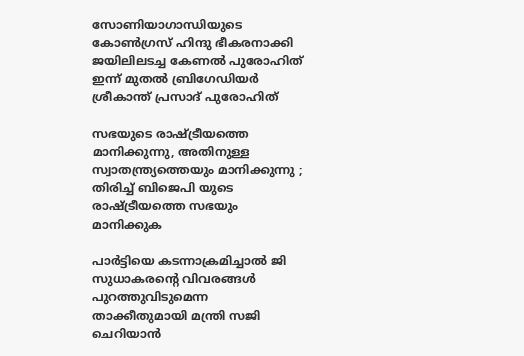സോണിയാഗാന്ധിയുടെ കോണ്‍ഗ്രസ് ഹിന്ദു ഭീകരനാക്കി ജയിലിലടച്ച കേണൽ പുരോഹിത് ഇന്ന് മുതൽ ബ്രിഗേഡിയർ ശ്രീകാന്ത് പ്രസാദ് പുരോഹിത്

സഭയുടെ രാഷ്‌ട്രീയത്തെ മാനിക്കുന്നു, അതിനുള്ള സ്വാതന്ത്ര്യത്തെയും മാനിക്കുന്നു ; തിരിച്ച് ബിജെപി യുടെ രാഷ്‌ട്രീയത്തെ സഭയും മാനിക്കുക

പാര്‍ട്ടിയെ കടന്നാക്രമിച്ചാല്‍ ജി സുധാകരന്റെ വിവരങ്ങള്‍ പുറത്തുവിടുമെന്ന താക്കീതുമായി മന്ത്രി സജി ചെറിയാന്‍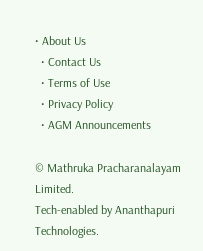• About Us
  • Contact Us
  • Terms of Use
  • Privacy Policy
  • AGM Announcements

© Mathruka Pracharanalayam Limited.
Tech-enabled by Ananthapuri Technologies.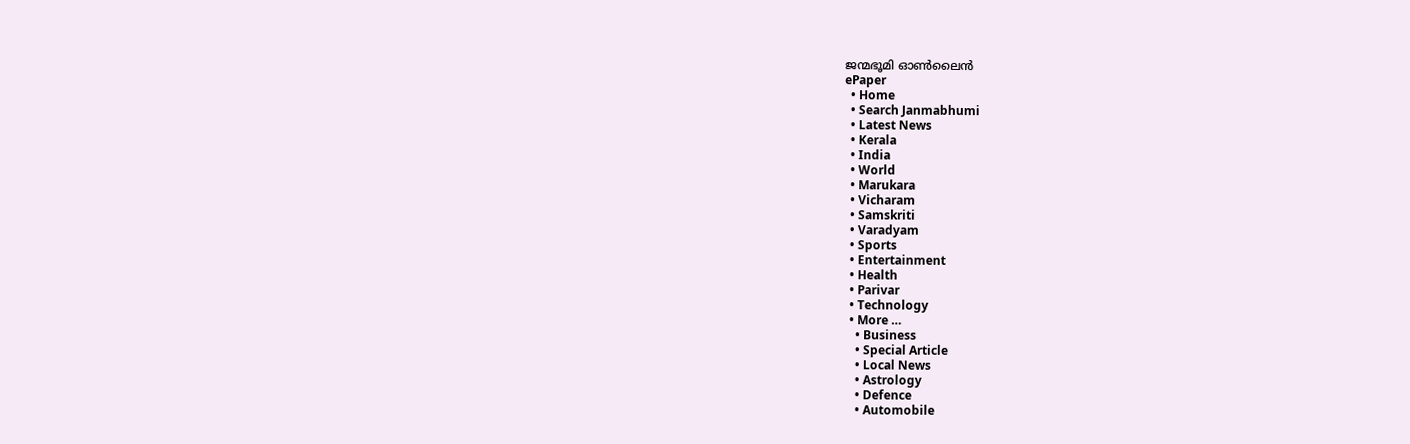ജന്മഭൂമി ഓണ്‍ലൈന്‍
ePaper
  • Home
  • Search Janmabhumi
  • Latest News
  • Kerala
  • India
  • World
  • Marukara
  • Vicharam
  • Samskriti
  • Varadyam
  • Sports
  • Entertainment
  • Health
  • Parivar
  • Technology
  • More …
    • Business
    • Special Article
    • Local News
    • Astrology
    • Defence
    • Automobile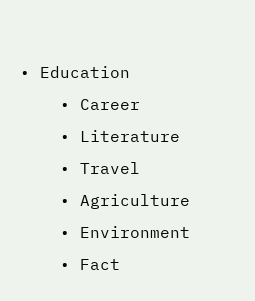• Education
    • Career
    • Literature
    • Travel
    • Agriculture
    • Environment
    • Fact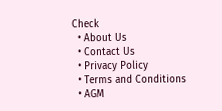Check
  • About Us
  • Contact Us
  • Privacy Policy
  • Terms and Conditions
  • AGM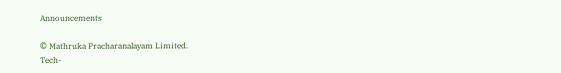Announcements

© Mathruka Pracharanalayam Limited.
Tech-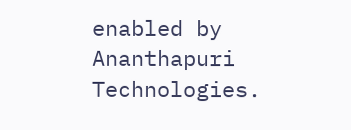enabled by Ananthapuri Technologies.